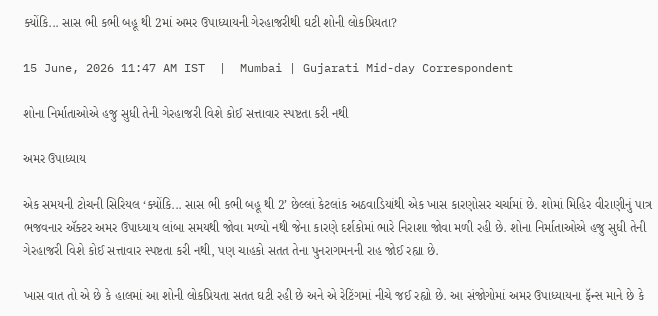ક્યોંકિ... સાસ ભી કભી બહૂ થી 2માં અમર ઉપાધ્યાયની ગેરહાજરીથી ઘટી શોની લોકપ્રિયતા?

15 June, 2026 11:47 AM IST  |  Mumbai | Gujarati Mid-day Correspondent

શોના નિર્માતાઓએ હજુ સુધી તેની ગેરહાજરી વિશે કોઈ સત્તાવાર સ્પષ્ટતા કરી નથી

અમર ઉપાધ્યાય

એક સમયની ટોચની સિરિયલ ‘ક્યોંકિ... સાસ ભી કભી બહૂ થી 2’ છેલ્લાં કેટલાંક અઠવાડિયાંથી એક ખાસ કારણોસર ચર્ચામાં છે. શોમાં મિહિર વીરાણીનું પાત્ર ભજવનાર ઍક્ટર અમર ઉપાધ્યાય લાંબા સમયથી જોવા મળ્યો નથી જેના કારણે દર્શકોમાં ભારે નિરાશા જોવા મળી રહી છે. શોના નિર્માતાઓએ હજુ સુધી તેની ગેરહાજરી વિશે કોઈ સત્તાવાર સ્પષ્ટતા કરી નથી, પણ ચાહકો સતત તેના પુનરાગમનની રાહ જોઈ રહ્યા છે.

ખાસ વાત તો એ છે કે હાલમાં આ શોની લોકપ્રિયતા સતત ઘટી રહી છે અને એ રેટિંગમાં નીચે જઈ રહ્યો છે. આ સંજોગોમાં અમર ઉપાધ્યાયના ફૅન્સ માને છે કે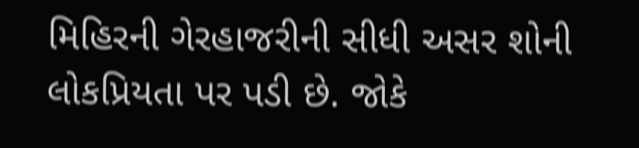મિહિરની ગેરહાજરીની સીધી અસર શોની લોકપ્રિયતા પર પડી છે. જોકે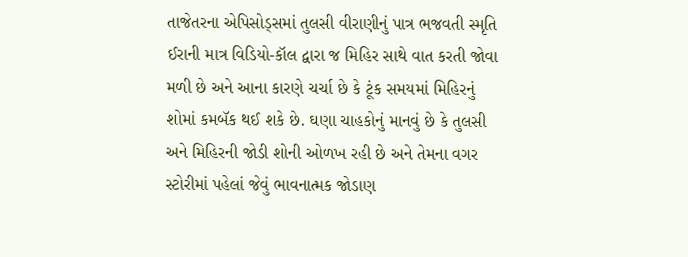તાજેતરના એપિસોડ્સમાં તુલસી વીરાણીનું પાત્ર ભજવતી સ્મૃતિ ઈરાની માત્ર વિડિયો-કૉલ દ્વારા જ મિહિર સાથે વાત કરતી જોવા મળી છે અને આના કારણે ચર્ચા છે કે ટૂંક સમયમાં મિહિરનું શોમાં કમબૅક થઈ શકે છે. ઘણા ચાહકોનું માનવું છે કે તુલસી અને મિહિરની જોડી શોની ઓળખ રહી છે અને તેમના વગર સ્ટોરીમાં પહેલાં જેવું ભાવનાત્મક જોડાણ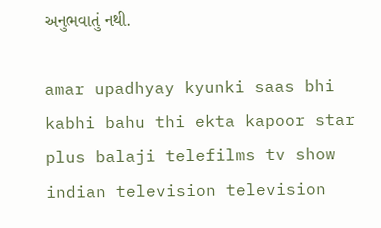અનુભવાતું નથી.

amar upadhyay kyunki saas bhi kabhi bahu thi ekta kapoor star plus balaji telefilms tv show indian television television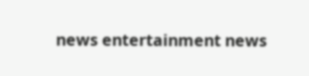news entertainment news